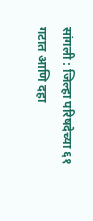सांगली : जिल्हा परिषदेच्या ६१ गटात आणि दहा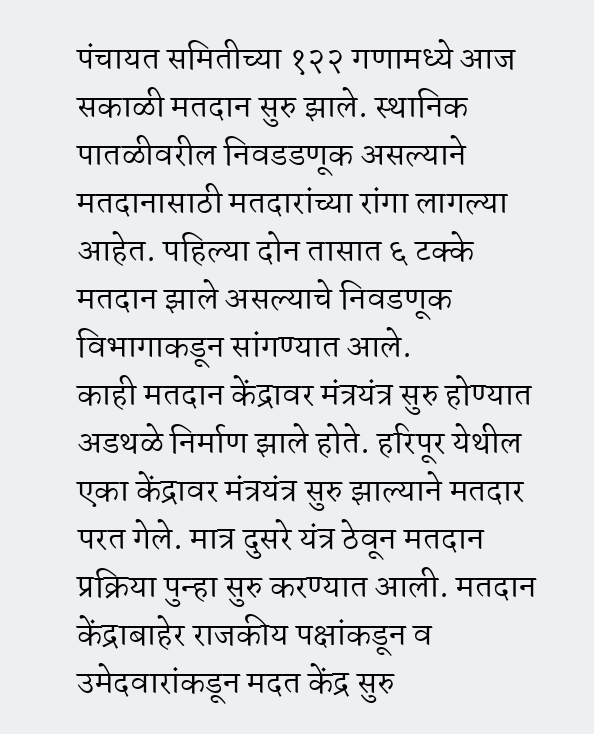पंचायत समितीच्या १२२ गणामध्ये आज सकाळी मतदान सुरु झाले. स्थानिक पातळीवरील निवडडणूक असल्याने मतदानासाठी मतदारांच्या रांगा लागल्या आहेत. पहिल्या दोन तासात ६ टक्के मतदान झाले असल्याचे निवडणूक विभागाकडून सांगण्यात आले.
काही मतदान केंद्रावर मंत्रयंत्र सुरु होण्यात अडथळे निर्माण झाले होते. हरिपूर येथील एका केंद्रावर मंत्रयंत्र सुरु झाल्याने मतदार परत गेले. मात्र दुसरे यंत्र ठेवून मतदान प्रक्रिया पुन्हा सुरु करण्यात आली. मतदान केंद्राबाहेर राजकीय पक्षांकडून व उमेदवारांकडून मदत केंद्र सुरु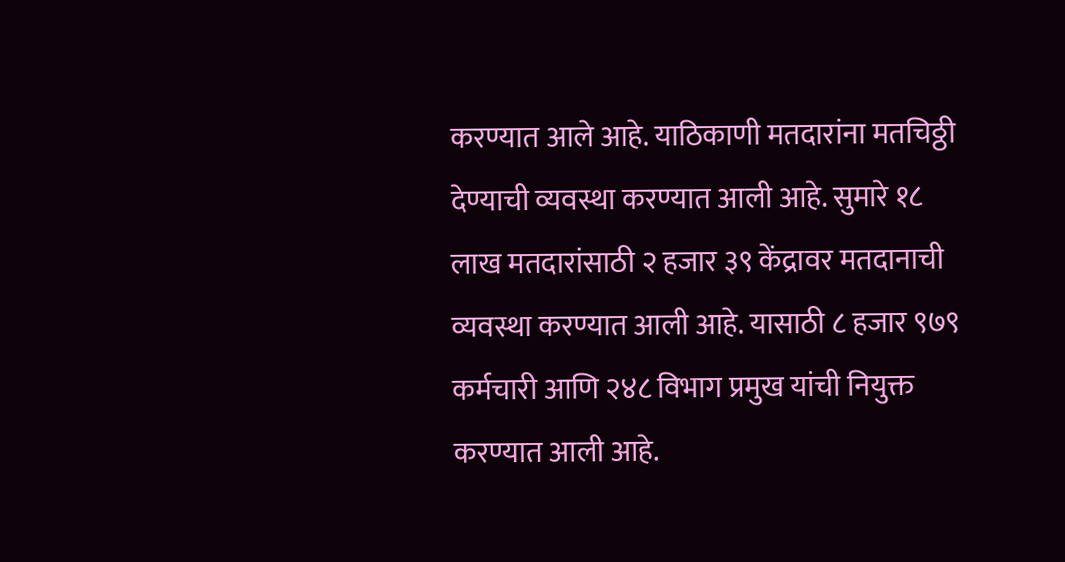करण्यात आले आहे. याठिकाणी मतदारांना मतचिठ्ठी देण्याची व्यवस्था करण्यात आली आहे. सुमारे १८ लाख मतदारांसाठी २ हजार ३९ केंद्रावर मतदानाची व्यवस्था करण्यात आली आहे. यासाठी ८ हजार ९७९ कर्मचारी आणि २४८ विभाग प्रमुख यांची नियुक्त करण्यात आली आहे.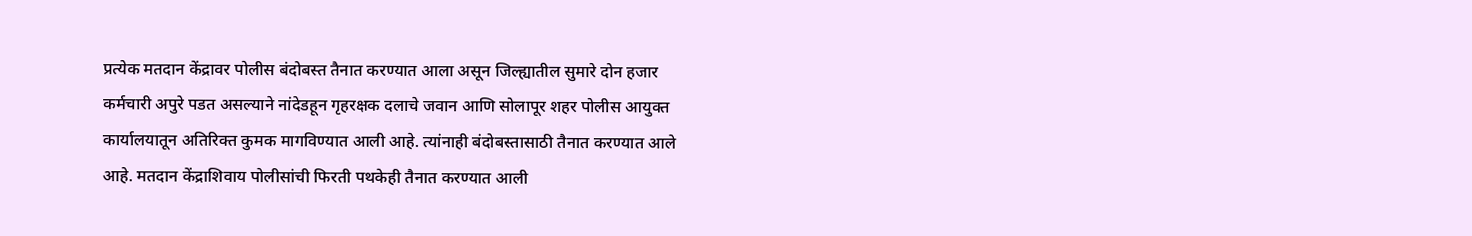प्रत्येक मतदान केंद्रावर पोलीस बंदोबस्त तैनात करण्यात आला असून जिल्ह्यातील सुमारे दोन हजार कर्मचारी अपुरे पडत असल्याने नांदेडहून गृहरक्षक दलाचे जवान आणि सोलापूर शहर पोलीस आयुक्त कार्यालयातून अतिरिक्त कुमक मागविण्यात आली आहे. त्यांनाही बंदोबस्तासाठी तैनात करण्यात आले आहे. मतदान केंद्राशिवाय पोलीसांची फिरती पथकेही तैनात करण्यात आली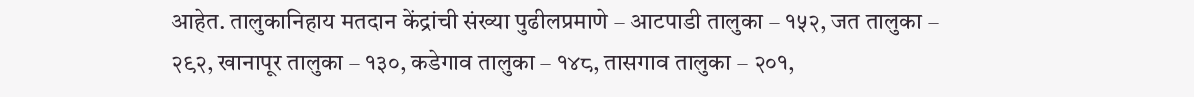आहेत. तालुकानिहाय मतदान केंद्रांची संख्या पुढीलप्रमाणे – आटपाडी तालुका – १५२, जत तालुका – २९२, खानापूर तालुका – १३०, कडेगाव तालुका – १४८, तासगाव तालुका – २०१,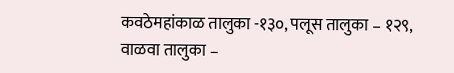कवठेमहांकाळ तालुका -१३०, पलूस तालुका – १२९, वाळवा तालुका –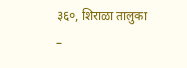३६०, शिराळा तालुका –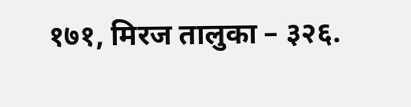१७१, मिरज तालुका – ३२६.